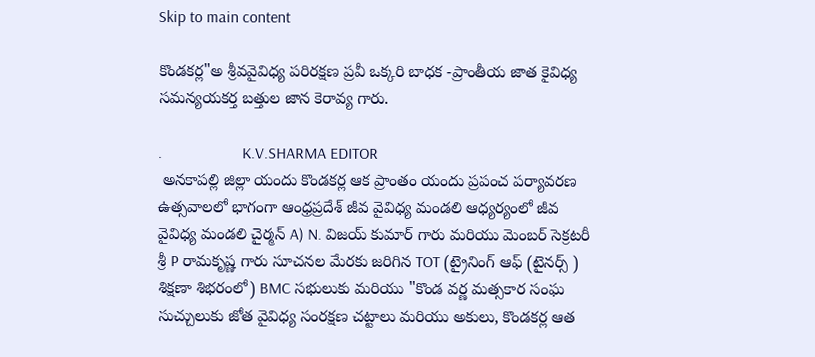Skip to main content

కొండకర్ల"అ శ్రీవవైవిధ్య పరిరక్షణ ప్రవీ ఒక్కరి బాధక -ప్రాంతీయ జాత కైవిధ్య సమన్యయకర్త బత్తుల జాన కెరావ్య గారు.

.                    K.V.SHARMA EDITOR
 అనకాపల్లి జిల్లా యందు కొండకర్ల ఆక ప్రాంతం యందు ప్రపంచ పర్యావరణ ఉత్సవాలలో భాగంగా ఆంధ్రప్రదేశ్ జీవ వైవిధ్య మండలి ఆధ్యర్యంలో జీవ వైవిధ్య మండలి చైర్మన్ A) N. విజయ్ కుమార్ గారు మరియు మెంబర్ సెక్రటరీ శ్రీ P రామకృష్ణ గారు సూచనల మేరకు జరిగిన TOT (ట్రైనింగ్ ఆఫ్ (టైనర్స్ ) శిక్షణా శిభరంలో) BMC సభులుకు మరియు "కొండ వర్ణ మత్సకార సంఘ సుచ్చులుకు జోత వైవిధ్య సంరక్షణ చట్టాలు మరియు అకులు, కొండకర్ల ఆత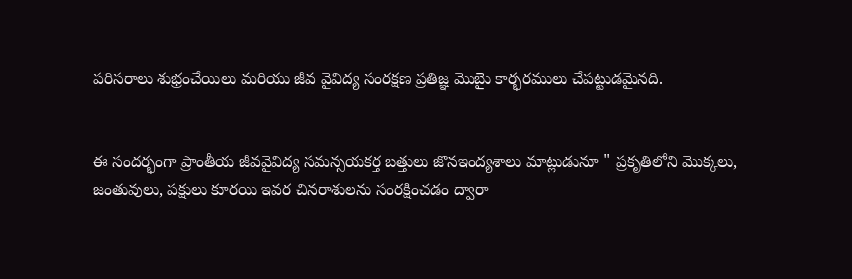పరిసరాలు శుభ్రంచేయిలు మరియు జీవ వైవిద్య సంరక్షణ ప్రతిజ్ఞ మొబైు కార్భరములు చేపట్టుడమైనది.


ఈ సందర్భంగా ప్రాంతీయ జీవవైవిద్య సమన్సయకర్త బత్తులు జొనఇంద్యశాలు మాట్లుడునూ " ప్రకృతిలోని మొక్కలు, జంతువులు, పక్షులు కూరయి ఇవర చినరాశులను సంరక్షించడం ద్వారా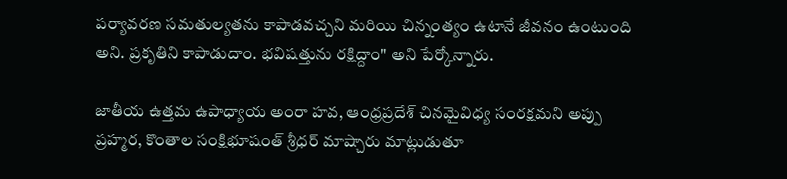పర్యావరణ సమతుల్యతను కాపాడవచ్చని మరియి చిన్నంత్యం ఉటానే జీవనం ఉంటుంది అని. ప్రకృతిని కాపాడుదాం. భవిషత్తును రక్షిద్దాం" అని పేర్కోన్నారు.

జాతీయ ఉత్తమ ఉపాధ్యాయ అంరా హవ, ఆంధ్రప్రదేశ్ చినమైవిధ్య సంరక్షమని అప్పు ప్రహ్మర, కొంతాల సంక్షిభూషంత్ శ్రీధర్ మాష్చారు మాట్లుడుతూ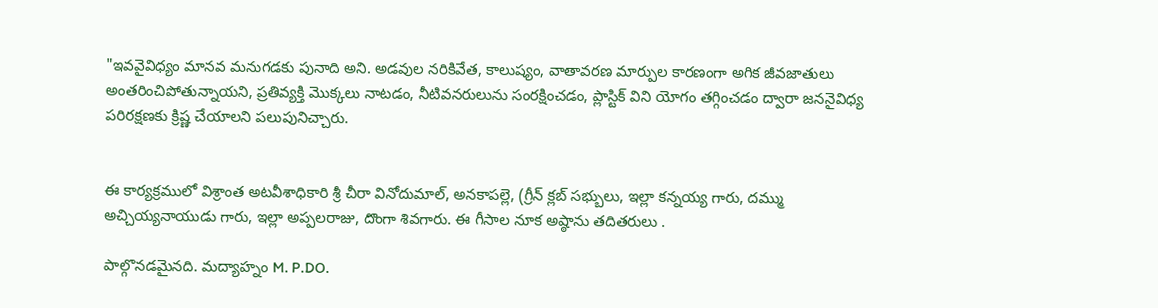"ఇవవైవిధ్యం మానవ మనుగడకు పునాది అని. అడవుల నరికివేత, కాలుష్యం, వాతావరణ మార్పుల కారణంగా అగిక జీవజాతులు అంతరించిపోతున్నాయని, ప్రతివ్యక్తి మొక్కలు నాటడం, నీటివనరులును సంరక్షించడం, ప్లాస్టిక్ విని యోగం తగ్గించడం ద్వారా జననైవిధ్య పరిరక్షణకు క్రిష్ణ చేయాలని పలుపునిచ్చారు.


ఈ కార్యక్రములో విశ్రాంత అటవీశాధికారి శ్రీ చీరా వినోదుమాల్, అనకాపల్లె, (గ్రీన్ క్లబ్ సభ్బులు, ఇల్లా కన్నయ్య గారు, దమ్ము అచ్చియ్యనాయుడు గారు, ఇల్లా అప్పలరాజు, దొంగా శివగారు. ఈ గీసాల నూక అష్ఠాను తదితరులు .

పాల్గొనడమైనది. మద్యాహ్నం M. P.DO.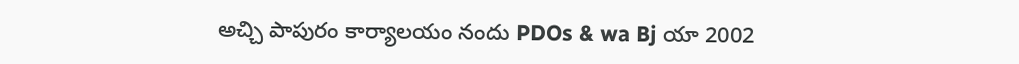అచ్చి పాపురం కార్యాలయం నందు PDOs & wa Bj యా 2002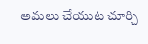అమలు చేయుట చూర్చి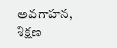అవగాహన, శిక్షణ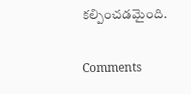కల్పించడమైంది.

Comments